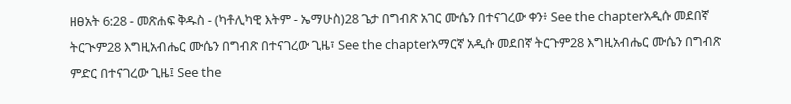ዘፀአት 6:28 - መጽሐፍ ቅዱስ - (ካቶሊካዊ እትም - ኤማሁስ)28 ጌታ በግብጽ አገር ሙሴን በተናገረው ቀን፥ See the chapterአዲሱ መደበኛ ትርጒም28 እግዚአብሔር ሙሴን በግብጽ በተናገረው ጊዜ፣ See the chapterአማርኛ አዲሱ መደበኛ ትርጉም28 እግዚአብሔር ሙሴን በግብጽ ምድር በተናገረው ጊዜ፤ See the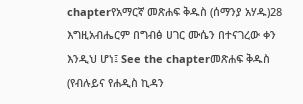chapterየአማርኛ መጽሐፍ ቅዱስ (ሰማንያ አሃዱ)28 እግዚአብሔርም በግብፅ ሀገር ሙሴን በተናገረው ቀን እንዲህ ሆነ፤ See the chapterመጽሐፍ ቅዱስ (የብሉይና የሐዲስ ኪዳን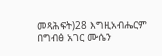መጻሕፍት)28 እግዚአብሔርም በግብፅ አገር ሙሴን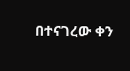በተናገረው ቀን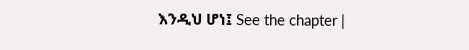እንዲህ ሆነ፤ See the chapter |